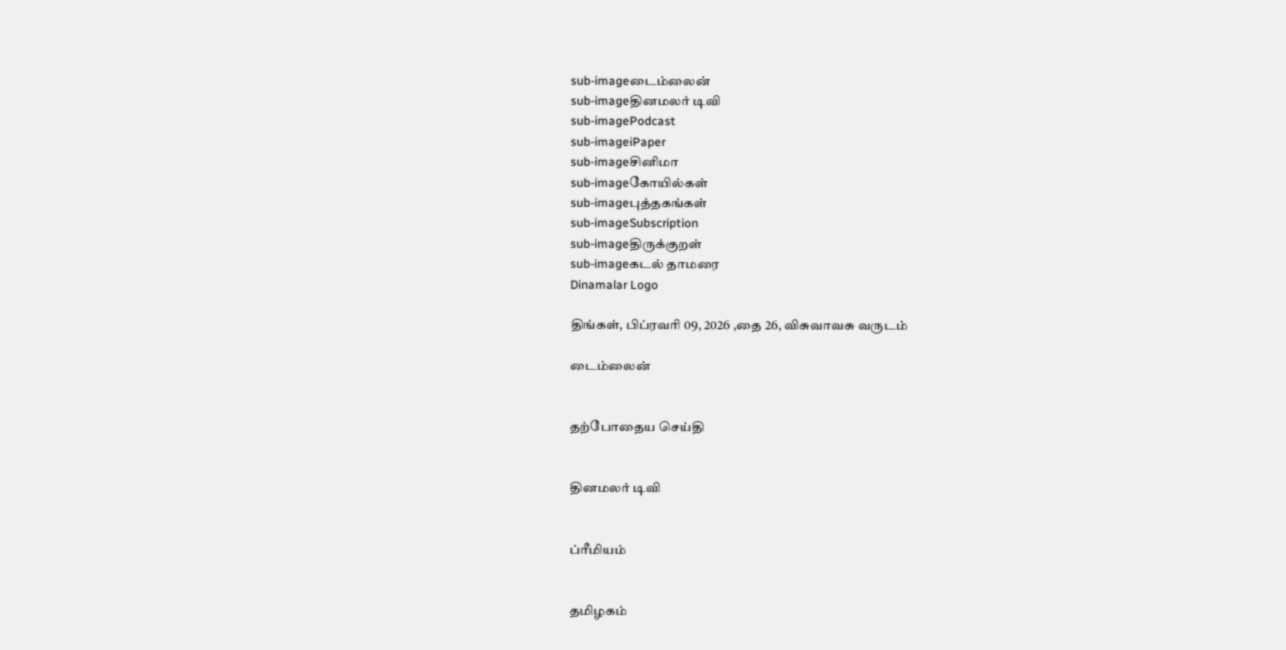sub-imageடைம்லைன்
sub-imageதினமலர் டிவி
sub-imagePodcast
sub-imageiPaper
sub-imageசினிமா
sub-imageகோயில்கள்
sub-imageபுத்தகங்கள்
sub-imageSubscription
sub-imageதிருக்குறள்
sub-imageகடல் தாமரை
Dinamalar Logo

திங்கள், பிப்ரவரி 09, 2026 ,தை 26, விசுவாவசு வருடம்

டைம்லைன்


தற்போதைய செய்தி


தினமலர் டிவி


ப்ரீமியம்


தமிழகம்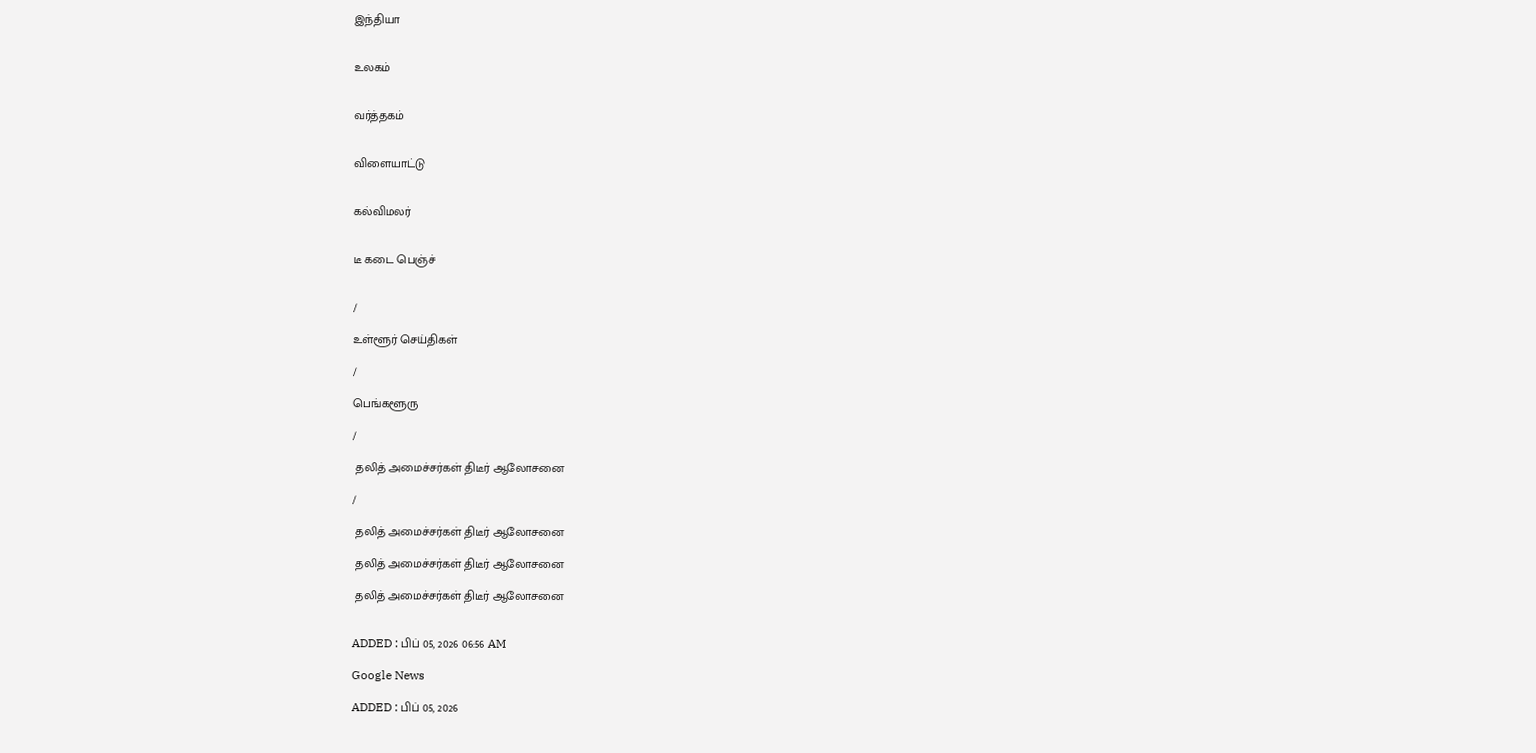இந்தியா


உலகம்


வர்த்தகம்


விளையாட்டு


கல்விமலர்


டீ கடை பெஞ்ச்


/

உள்ளூர் செய்திகள்

/

பெங்களூரு

/

 தலித் அமைச்சர்கள் திடீர் ஆலோசனை

/

 தலித் அமைச்சர்கள் திடீர் ஆலோசனை

 தலித் அமைச்சர்கள் திடீர் ஆலோசனை

 தலித் அமைச்சர்கள் திடீர் ஆலோசனை


ADDED : பிப் 05, 2026 06:56 AM

Google News

ADDED : பிப் 05, 2026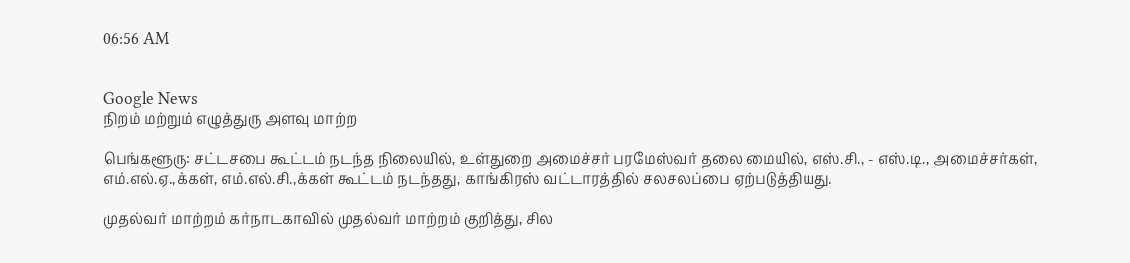06:56 AM


Google News
நிறம் மற்றும் எழுத்துரு அளவு மாற்ற

பெங்களூரு: சட்டசபை கூட்டம் நடந்த நிலையில், உள்துறை அமைச்சர் பரமேஸ்வர் தலை மையில், எஸ்.சி., - எஸ்.டி., அமைச்சர்கள், எம்.எல்.ஏ.,க்கள், எம்.எல்.சி.,க்கள் கூட்டம் நடந்தது, காங்கிரஸ் வட்டாரத்தில் சலசலப்பை ஏற்படுத்தியது.

முதல்வர் மாற்றம் கர்நாடகாவில் முதல்வர் மாற்றம் குறித்து, சில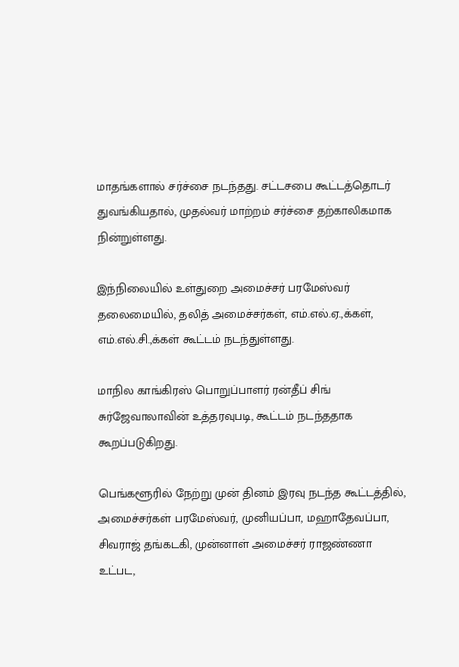மாதங்களால் சர்ச்சை நடந்தது. சட்டசபை கூட்டத்தொடர் துவங்கியதால், முதல்வர் மாற்றம் சர்ச்சை தற்காலிகமாக நின்றுள்ளது.

இந்நிலையில் உள்துறை அமைச்சர் பரமேஸ்வர் தலைமையில், தலித் அமைச்சர்கள், எம்.எல்.ஏ.,க்கள், எம்.எல்.சி.,க்கள் கூட்டம் நடந்துள்ளது.

மாநில காங்கிரஸ் பொறுப்பாளர் ரன்தீப் சிங் சுர்ஜேவாலாவின் உத்தரவுபடி, கூட்டம் நடந்ததாக கூறப்படுகிறது.

பெங்களூரில் நேற்று முன் தினம் இரவு நடந்த கூட்டத்தில், அமைச்சர்கள் பரமேஸ்வர், முனியப்பா, மஹாதேவப்பா, சிவராஜ் தங்கடகி, முன்னாள் அமைச்சர் ராஜண்ணா உட்பட,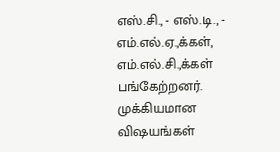எஸ்.சி., - எஸ்.டி., - எம்.எல்.ஏ.,க்கள், எம்.எல்.சி.,க்கள் பங்கேற்றனர். முக்கியமான விஷயங்கள்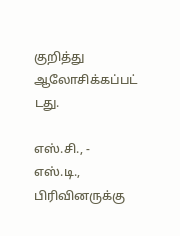குறித்து ஆலோசிக்கப்பட் டது.

எஸ்.சி., - எஸ்.டி., பிரிவினருக்கு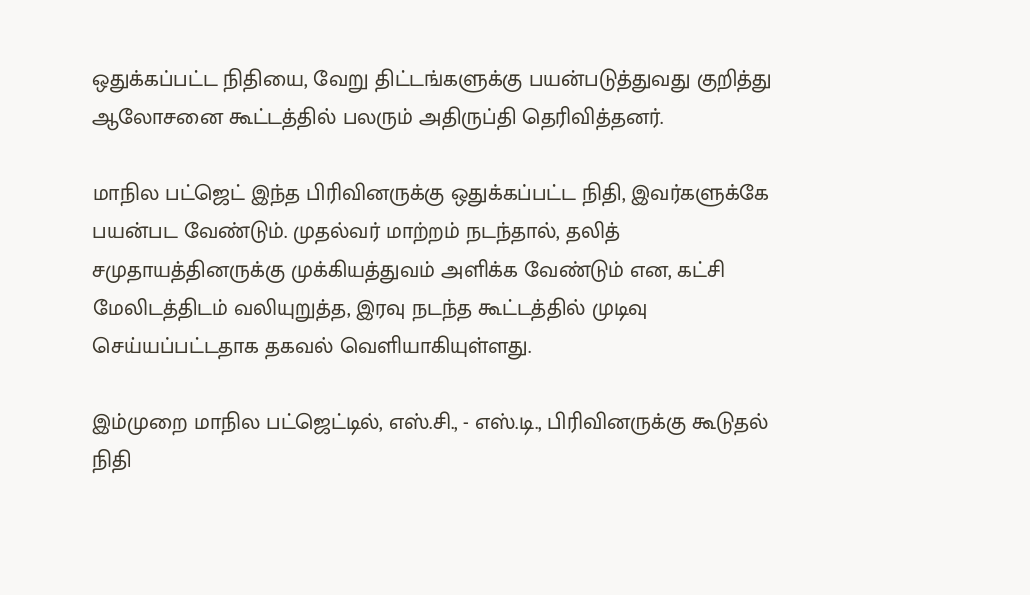ஒதுக்கப்பட்ட நிதியை, வேறு திட்டங்களுக்கு பயன்படுத்துவது குறித்து ஆலோசனை கூட்டத்தில் பலரும் அதிருப்தி தெரிவித்தனர்.

மாநில பட்ஜெட் இந்த பிரிவினருக்கு ஒதுக்கப்பட்ட நிதி, இவர்களுக்கே பயன்பட வேண்டும். முதல்வர் மாற்றம் நடந்தால், தலித் சமுதாயத்தினருக்கு முக்கியத்துவம் அளிக்க வேண்டும் என, கட்சி மேலிடத்திடம் வலியுறுத்த, இரவு நடந்த கூட்டத்தில் முடிவு செய்யப்பட்டதாக தகவல் வெளியாகியுள்ளது.

இம்முறை மாநில பட்ஜெட்டில், எஸ்.சி., - எஸ்.டி., பிரிவினருக்கு கூடுதல் நிதி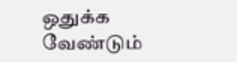ஒதுக்க வேண்டும்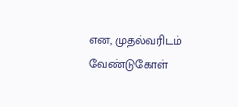என, முதல்வரிடம் வேண்டுகோள்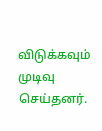விடுக்கவும் முடிவு செய்தனர்.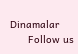Dinamalar
      Follow us